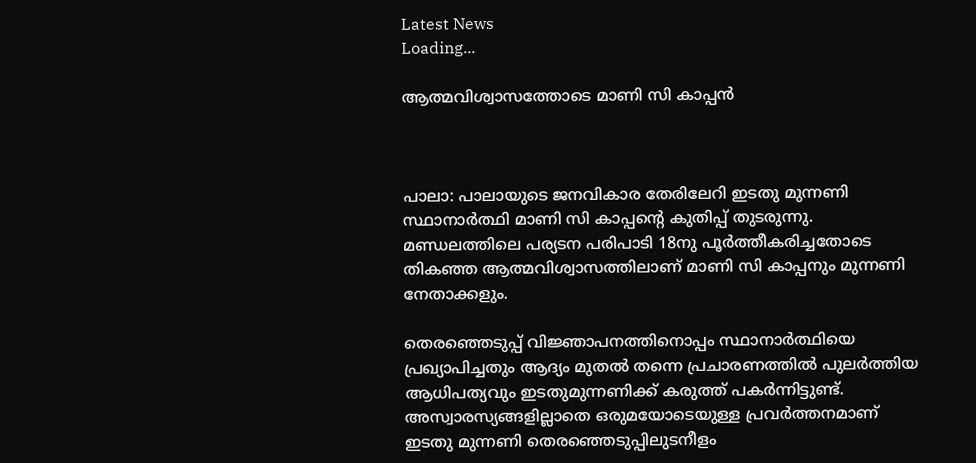Latest News
Loading...

ആത്മവിശ്വാസത്തോടെ മാണി സി കാപ്പന്‍



പാലാ: പാലായുടെ ജനവികാര തേരിലേറി ഇടതു മുന്നണി സ്ഥാനാര്‍ത്ഥി മാണി സി കാപ്പന്റെ കുതിപ്പ് തുടരുന്നു. മണ്ഡലത്തിലെ പര്യടന പരിപാടി 18നു പൂര്‍ത്തീകരിച്ചതോടെ തികഞ്ഞ ആത്മവിശ്വാസത്തിലാണ് മാണി സി കാപ്പനും മുന്നണി നേതാക്കളും.

തെരഞ്ഞെടുപ്പ് വിജ്ഞാപനത്തിനൊപ്പം സ്ഥാനാര്‍ത്ഥിയെ പ്രഖ്യാപിച്ചതും ആദ്യം മുതല്‍ തന്നെ പ്രചാരണത്തില്‍ പുലര്‍ത്തിയ ആധിപത്യവും ഇടതുമുന്നണിക്ക് കരുത്ത് പകര്‍ന്നിട്ടുണ്ട്. അസ്വാരസ്യങ്ങളില്ലാതെ ഒരുമയോടെയുള്ള പ്രവര്‍ത്തനമാണ് ഇടതു മുന്നണി തെരഞ്ഞെടുപ്പിലുടനീളം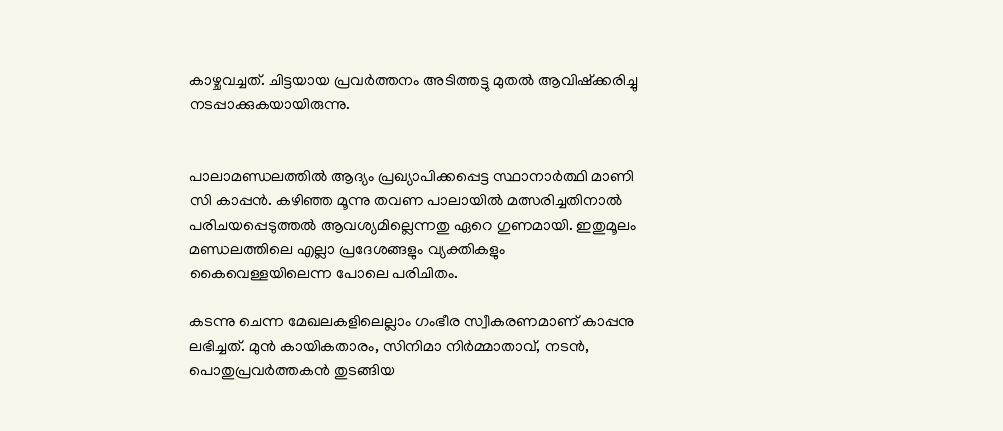കാഴ്ചവച്ചത്. ചിട്ടയായ പ്രവര്‍ത്തനം അടിത്തട്ടു മുതല്‍ ആവിഷ്‌ക്കരിച്ചു നടപ്പാക്കുകയായിരുന്നു.


പാലാമണ്ഡലത്തില്‍ ആദ്യം പ്രഖ്യാപിക്കപ്പെട്ട സ്ഥാനാര്‍ത്ഥി മാണി സി കാപ്പന്‍. കഴിഞ്ഞ മൂന്നു തവണ പാലായില്‍ മത്സരിച്ചതിനാല്‍ പരിചയപ്പെടുത്തല്‍ ആവശ്യമില്ലെന്നതു ഏറെ ഗുണമായി. ഇതുമൂലം മണ്ഡലത്തിലെ എല്ലാ പ്രദേശങ്ങളും വ്യക്തികളും കൈവെള്ളയിലെന്ന പോലെ പരിചിതം.

കടന്നു ചെന്ന മേഖലകളിലെല്ലാം ഗംഭീര സ്വീകരണമാണ് കാപ്പനു ലഭിച്ചത്. മുന്‍ കായികതാരം, സിനിമാ നിര്‍മ്മാതാവ്, നടന്‍, പൊതുപ്രവര്‍ത്തകന്‍ തുടങ്ങിയ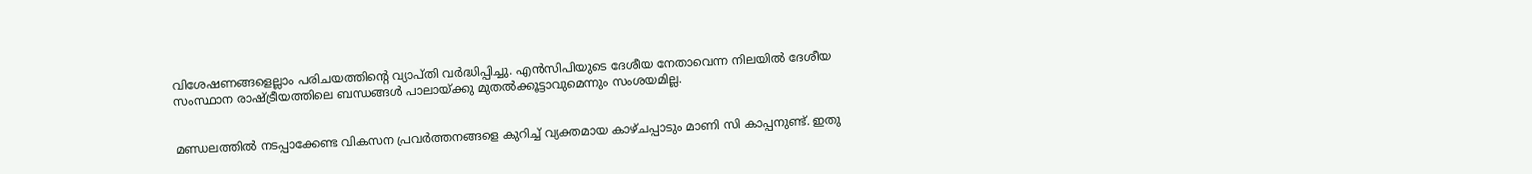വിശേഷണങ്ങളെല്ലാം പരിചയത്തിന്റെ വ്യാപ്തി വര്‍ദ്ധിപ്പിച്ചു. എന്‍സിപിയുടെ ദേശീയ നേതാവെന്ന നിലയില്‍ ദേശീയ സംസ്ഥാന രാഷ്ട്രീയത്തിലെ ബന്ധങ്ങള്‍ പാലായ്ക്കു മുതല്‍ക്കൂട്ടാവുമെന്നും സംശയമില്ല.


മണ്ഡലത്തില്‍ നടപ്പാക്കേണ്ട വികസന പ്രവര്‍ത്തനങ്ങളെ കുറിച്ച് വ്യക്തമായ കാഴ്ചപ്പാടും മാണി സി കാപ്പനുണ്ട്. ഇതു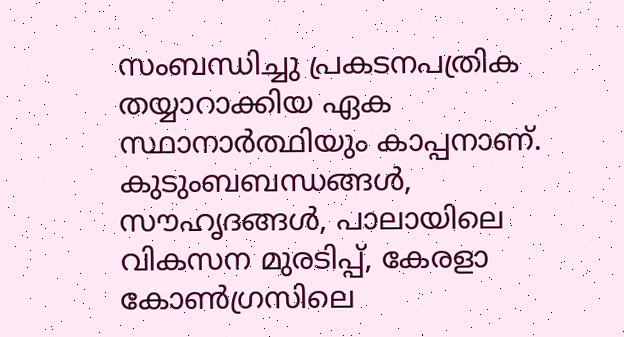സംബന്ധിച്ചു പ്രകടനപത്രിക തയ്യാറാക്കിയ ഏക സ്ഥാനാര്‍ത്ഥിയും കാപ്പനാണ്. കുടുംബബന്ധങ്ങള്‍, സൗഹൃദങ്ങള്‍, പാലായിലെ വികസന മുരടിപ്പ്, കേരളാ കോണ്‍ഗ്രസിലെ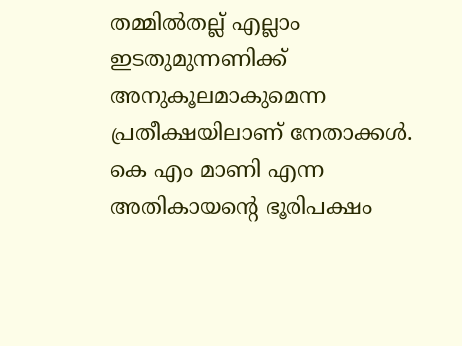തമ്മില്‍തല്ല് എല്ലാം ഇടതുമുന്നണിക്ക് അനുകൂലമാകുമെന്ന പ്രതീക്ഷയിലാണ് നേതാക്കള്‍. കെ എം മാണി എന്ന അതികായന്റെ ഭൂരിപക്ഷം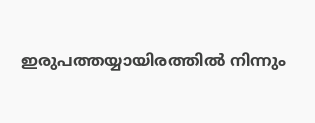ഇരുപത്തയ്യായിരത്തില്‍ നിന്നും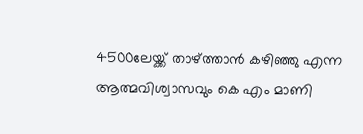4500ലേയ്ക്ക് താഴ്ത്താന്‍ കഴിഞ്ഞു എന്ന ആത്മവിശ്വാസവും കെ എം മാണി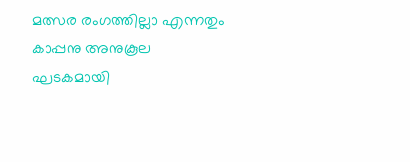മത്സര രംഗത്തില്ലാ എന്നതും കാപ്പനു അനുകൂല ഘടകമായി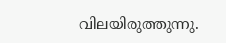വിലയിരുത്തുന്നു.